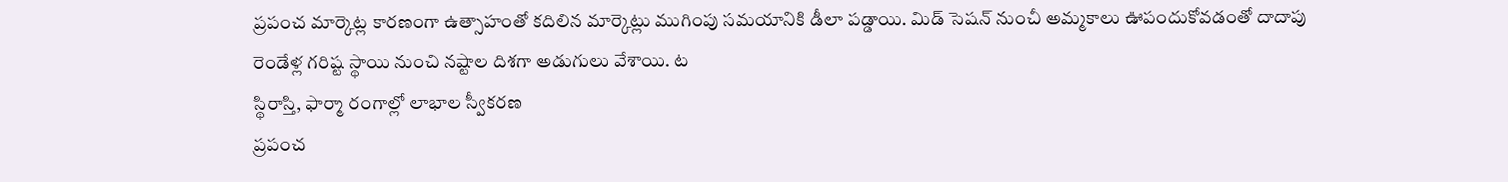ప్రపంచ మార్కెట్ల కారణంగా ఉత్సాహంతో కదిలిన మార్కెట్లు ముగింపు సమయానికి డీలా పడ్డాయి. మిడ్ సెషన్ నుంచీ అమ్మకాలు ఊపందుకోవడంతో దాదాపు రెండేళ్ల గరిష్ట స్థాయి నుంచి నష్టాల దిశగా అడుగులు వేశాయి. ట
స్థిరాస్తి, ఫార్మా రంగాల్లో లాభాల స్వీకరణ
ప్రపంచ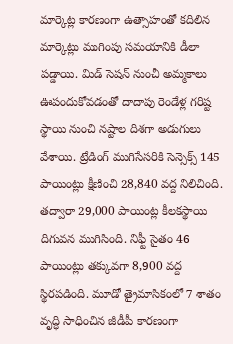మార్కెట్ల కారణంగా ఉత్సాహంతో కదిలిన మార్కెట్లు ముగింపు సమయానికి డీలా పడ్డాయి. మిడ్ సెషన్ నుంచీ అమ్మకాలు ఊపందుకోవడంతో దాదాపు రెండేళ్ల గరిష్ట స్థాయి నుంచి నష్టాల దిశగా అడుగులు వేశాయి. ట్రేడింగ్ ముగిసేసరికి సెన్సెక్స్ 145 పాయింట్లు క్షీణించి 28,840 వద్ద నిలిచింది. తద్వారా 29,000 పాయింట్ల కీలకస్థాయి దిగువన ముగిసింది. నిఫ్టీ సైతం 46 పాయింట్లు తక్కువగా 8,900 వద్ద స్థిరపడింది. మూడో త్రైమాసికంలో 7 శాతం వృద్ధి సాధించిన జీడీపీ కారణంగా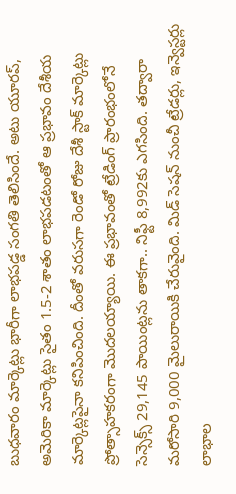బుధవారం మార్కెట్లు భారీగా లాభపడ్డ సంగతి తెలిసిందే. అటు యూరప్, అమెరికా మార్కెట్లు సైతం 1.5-2 శాతం లాభపడటంతో ఆ ప్రభావం దేశీయ మార్కెట్లపైనా కనిపించింది. దీంతో వరుసగా రెండో రోజు దేశీ స్టాక్ మార్కెట్లు ప్రోత్సాహకరంగా మొదలయ్యాయి. ఈ ప్రభావంతో ట్రేడింగ్ ప్రారంభంలోనే సెన్సెక్స్ 29,145 పాయింట్లను తాకగా.. నిఫ్టీ 8,992కు ఎగసింది. తద్వారా మరోసారి 9,000 మైలురాయికి చేరువైంది. మిడ్ సెషన్ నుంచీ ట్రేడర్లు, ఇన్వెస్టర్లు లాభాల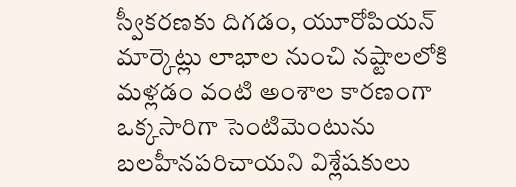స్వీకరణకు దిగడం, యూరోపియన్ మార్కెట్లు లాభాల నుంచి నష్టాలలోకి మళ్లడం వంటి అంశాల కారణంగా ఒక్కసారిగా సెంటిమెంటును బలహీనపరిచాయని విశ్లేషకులు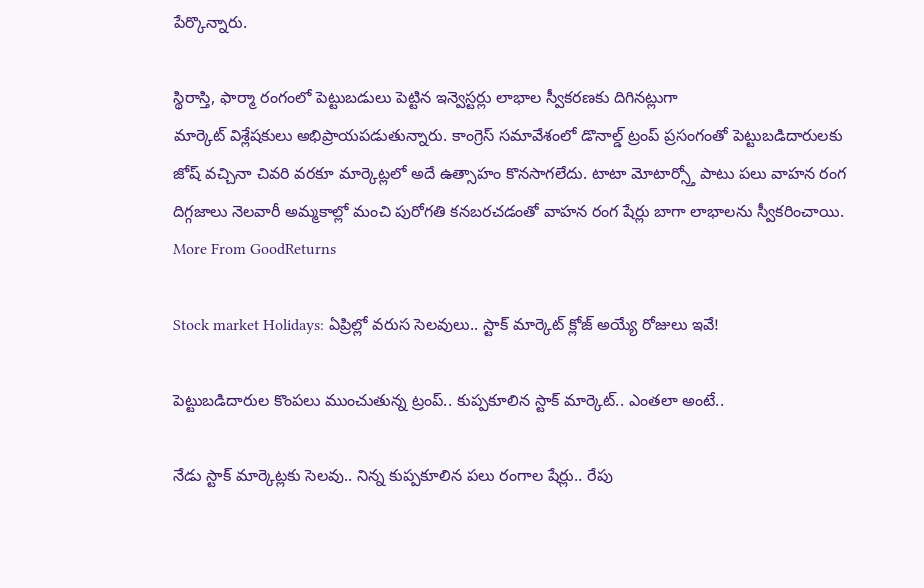పేర్కొన్నారు.

స్థిరాస్తి, ఫార్మా రంగంలో పెట్టుబడులు పెట్టిన ఇన్వెస్టర్లు లాభాల స్వీకరణకు దిగినట్లుగా
మార్కెట్ విశ్లేషకులు అభిప్రాయపడుతున్నారు. కాంగ్రెస్ సమావేశంలో డొనాల్డ్ ట్రంప్ ప్రసంగంతో పెట్టుబడిదారులకు జోష్ వచ్చినా చివరి వరకూ మార్కెట్లలో అదే ఉత్సాహం కొనసాగలేదు. టాటా మోటార్స్తో పాటు పలు వాహన రంగ దిగ్గజాలు నెలవారీ అమ్మకాల్లో మంచి పురోగతి కనబరచడంతో వాహన రంగ షేర్లు బాగా లాభాలను స్వీకరించాయి.
More From GoodReturns

Stock market Holidays: ఏప్రిల్లో వరుస సెలవులు.. స్టాక్ మార్కెట్ క్లోజ్ అయ్యే రోజులు ఇవే!

పెట్టుబడిదారుల కొంపలు ముంచుతున్న ట్రంప్.. కుప్పకూలిన స్టాక్ మార్కెట్.. ఎంతలా అంటే..

నేడు స్టాక్ మార్కెట్లకు సెలవు.. నిన్న కుప్పకూలిన పలు రంగాల షేర్లు.. రేపు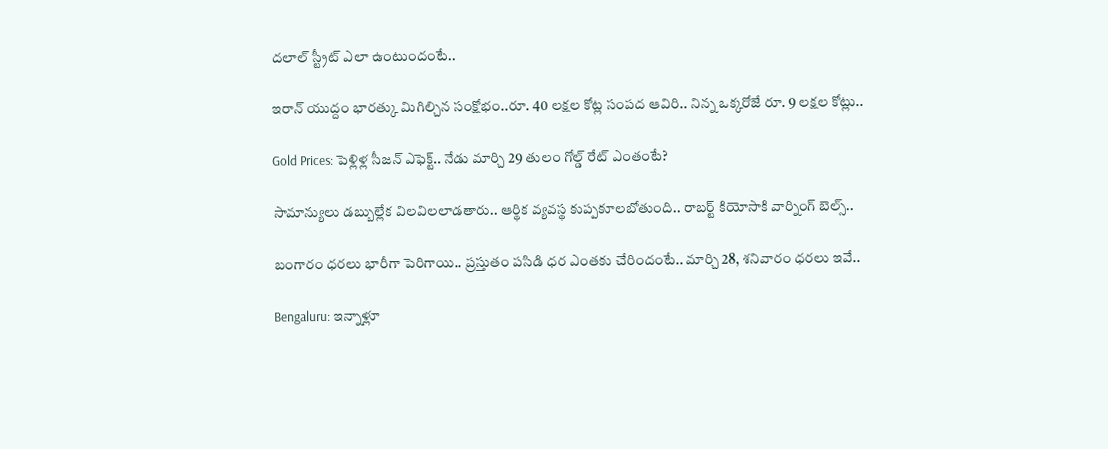దలాల్ స్ట్రీట్ ఎలా ఉంటుందంటే..

ఇరాన్ యుద్దం భారత్కు మిగిల్చిన సంక్షోభం..రూ. 40 లక్షల కోట్ల సంపద ఆవిరి.. నిన్న ఒక్కరోజే రూ. 9 లక్షల కోట్లు..

Gold Prices: పెళ్లిళ్ల సీజన్ ఎఫెక్ట్.. నేడు మార్చి 29 తులం గోల్డ్ రేట్ ఎంతంటే?

సామాన్యులు డబ్బుల్లేక విలవిలలాడతారు.. ఆర్థిక వ్యవస్థ కుప్పకూలబోతుంది.. రాబర్ట్ కియోసాకి వార్నింగ్ బెల్స్..

బంగారం ధరలు భారీగా పెరిగాయి.. ప్రస్తుతం పసిడి ధర ఎంతకు చేరిందంటే.. మార్చి 28, శనివారం ధరలు ఇవే..

Bengaluru: ఇన్నాళ్లూ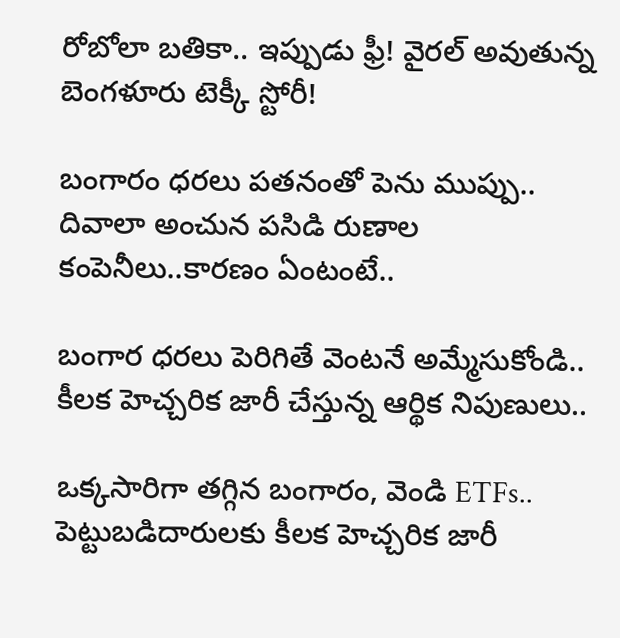రోబోలా బతికా.. ఇప్పుడు ఫ్రీ! వైరల్ అవుతున్న బెంగళూరు టెక్కీ స్టోరీ!

బంగారం ధరలు పతనంతో పెను ముప్పు.. దివాలా అంచున పసిడి రుణాల కంపెనీలు..కారణం ఏంటంటే..

బంగార ధరలు పెరిగితే వెంటనే అమ్మేసుకోండి.. కీలక హెచ్చరిక జారీ చేస్తున్న ఆర్థిక నిపుణులు..

ఒక్కసారిగా తగ్గిన బంగారం, వెండి ETFs.. పెట్టుబడిదారులకు కీలక హెచ్చరిక జారీ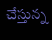చేస్తున్న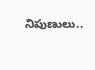నిపుణులు..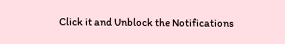Click it and Unblock the Notifications